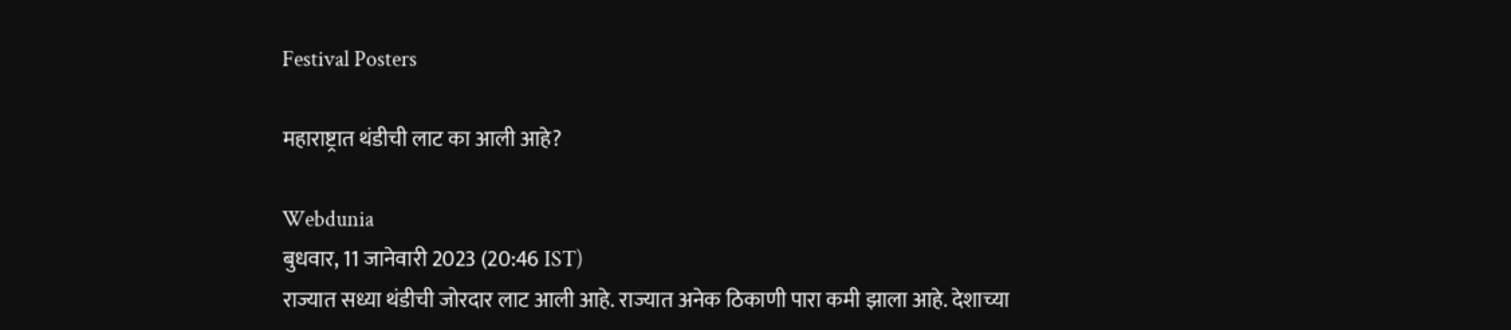Festival Posters

महाराष्ट्रात थंडीची लाट का आली आहे?

Webdunia
बुधवार, 11 जानेवारी 2023 (20:46 IST)
राज्यात सध्या थंडीची जोरदार लाट आली आहे. राज्यात अनेक ठिकाणी पारा कमी झाला आहे. देशाच्या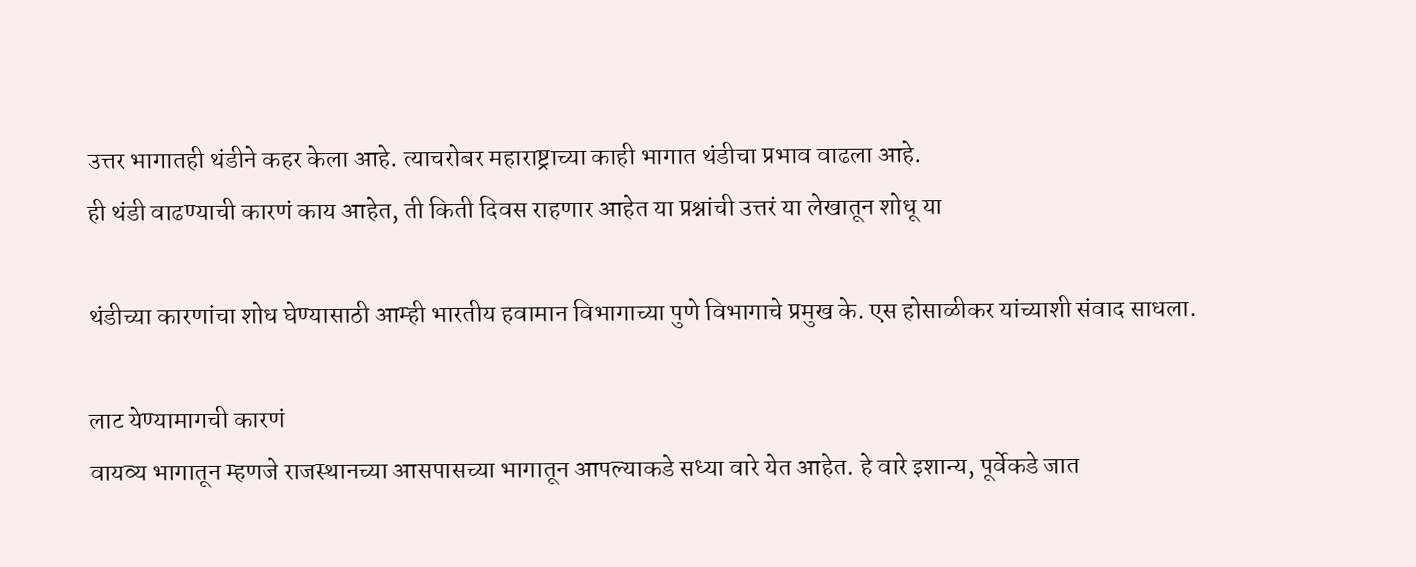उत्तर भागातही थंडीने कहर केला आहे. त्याचरोबर महाराष्ट्राच्या काही भागात थंडीचा प्रभाव वाढला आहे.
ही थंडी वाढण्याची कारणं काय आहेत, ती किती दिवस राहणार आहेत या प्रश्नांची उत्तरं या लेखातून शोधू या

थंडीच्या कारणांचा शोध घेण्यासाठी आम्ही भारतीय हवामान विभागाच्या पुणे विभागाचे प्रमुख के. एस होसाळीकर यांच्याशी संवाद साधला.

लाट येण्यामागची कारणं
वायव्य भागातून म्हणजे राजस्थानच्या आसपासच्या भागातून आपल्याकडे सध्या वारे येत आहेत. हे वारे इशान्य, पूर्वेकडे जात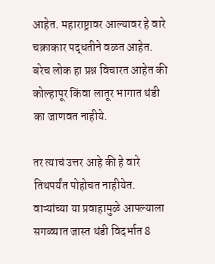आहेत. महाराष्ट्रावर आल्यावर हे वारे चक्राकार पद्धतीने वळत आहेत. बरेच लोक हा प्रश्न विचारत आहेत की कोल्हापूर किंवा लातूर भागात थंडी का जाणवत नाहीये.

तर त्याचं उत्तर आहे की हे वारे तिथपर्यंत पोहोचत नाहीयेत. वाऱ्यांच्या या प्रवाहामुळे आपल्याला सगळ्यात जास्त थंडी विदर्भात 8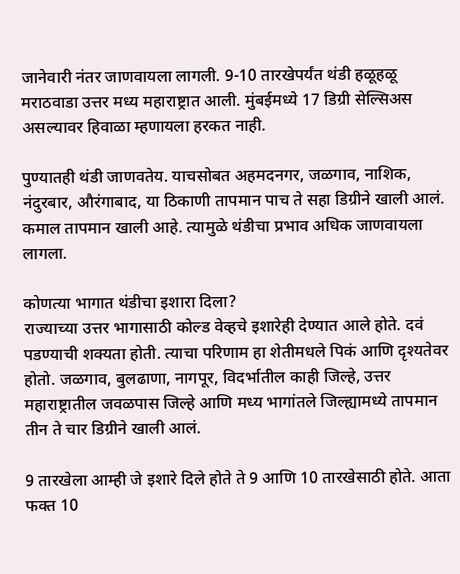जानेवारी नंतर जाणवायला लागली. 9-10 तारखेपर्यंत थंडी हळूहळू मराठवाडा उत्तर मध्य महाराष्ट्रात आली. मुंबईमध्ये 17 डिग्री सेल्सिअस असल्यावर हिवाळा म्हणायला हरकत नाही.

पुण्यातही थंडी जाणवतेय. याचसोबत अहमदनगर, जळगाव, नाशिक, नंदुरबार, औरंगाबाद, या ठिकाणी तापमान पाच ते सहा डिग्रीने खाली आलं. कमाल तापमान खाली आहे. त्यामुळे थंडीचा प्रभाव अधिक जाणवायला लागला.

कोणत्या भागात थंडीचा इशारा दिला?
राज्याच्या उत्तर भागासाठी कोल्ड वेव्हचे इशारेही देण्यात आले होते. दवं पडण्याची शक्यता होती. त्याचा परिणाम हा शेतीमधले पिकं आणि दृश्यतेवर होतो. जळगाव, बुलढाणा, नागपूर, विदर्भातील काही जिल्हे, उत्तर महाराष्ट्रातील जवळपास जिल्हे आणि मध्य भागांतले जिल्ह्यामध्ये तापमान तीन ते चार डिग्रीने खाली आलं.

9 तारखेला आम्ही जे इशारे दिले होते ते 9 आणि 10 तारखेसाठी होते. आता फक्त 10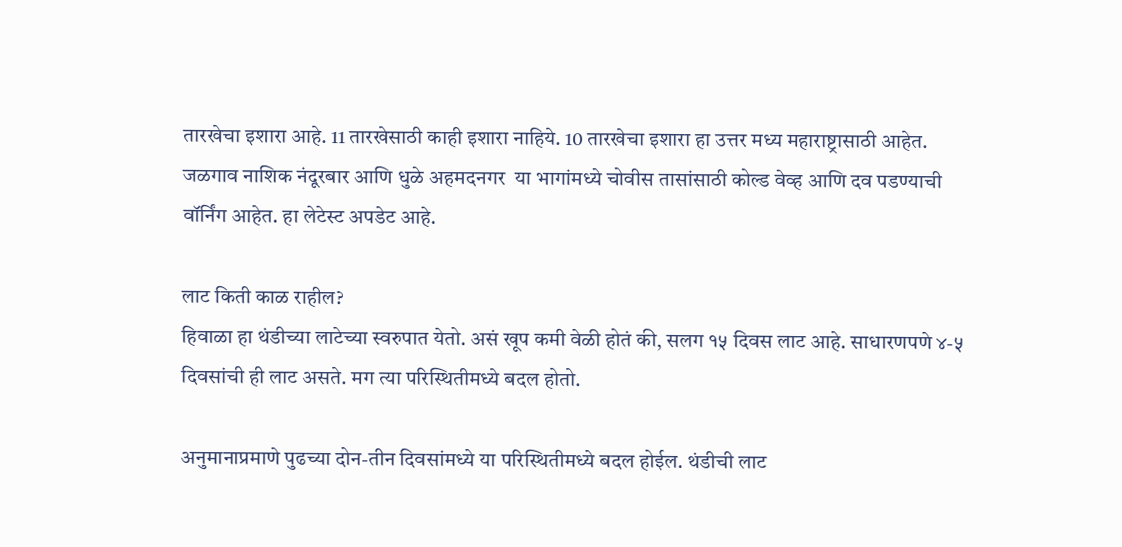तारखेचा इशारा आहे. 11 तारखेसाठी काही इशारा नाहिये. 10 तारखेचा इशारा हा उत्तर मध्य महाराष्ट्रासाठी आहेत. जळगाव नाशिक नंदूरबार आणि धुळे अहमदनगर  या भागांमध्ये चोवीस तासांसाठी कोल्ड वेव्ह आणि दव पडण्याची वॉर्निंग आहेत. हा लेटेस्ट अपडेट आहे.

लाट किती काळ राहील?
हिवाळा हा थंडीच्या लाटेच्या स्वरुपात येतो. असं खूप कमी वेळी होतं की, सलग १५ दिवस लाट आहे. साधारणपणे ४-५ दिवसांची ही लाट असते. मग त्या परिस्थितीमध्ये बदल होतो.

अनुमानाप्रमाणे पुढच्या दोन-तीन दिवसांमध्ये या परिस्थितीमध्ये बदल होईल. थंडीची लाट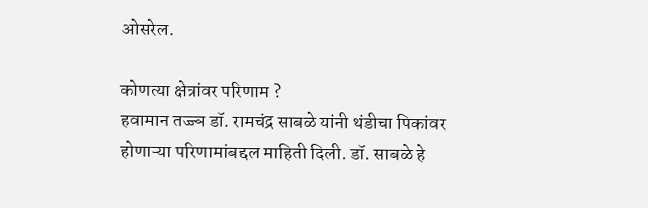ओसरेल.

कोणत्या क्षेत्रांवर परिणाम ?
हवामान तज्ज्ञ डॉ. रामचंद्र साबळे यांनी थंडीचा पिकांवर होणाऱ्या परिणामांबद्दल माहिती दिली. डॉ. साबळे हे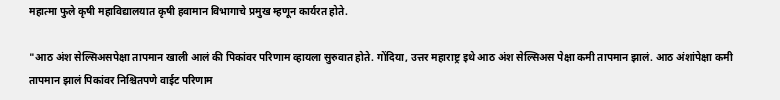महात्मा फुले कृषी महाविद्यालयात कृषी हवामान विभागाचे प्रमुख म्हणून कार्यरत होते.

"आठ अंश सेल्सिअसपेक्षा तापमान खाली आलं की पिकांवर परिणाम व्हायला सुरुवात होते. गोंदिया, उत्तर महाराष्ट्र इथे आठ अंश सेल्सिअस पेक्षा कमी तापमान झालं. आठ अंशांपेक्षा कमी तापमान झालं पिकांवर निश्चितपणे वाईट परिणाम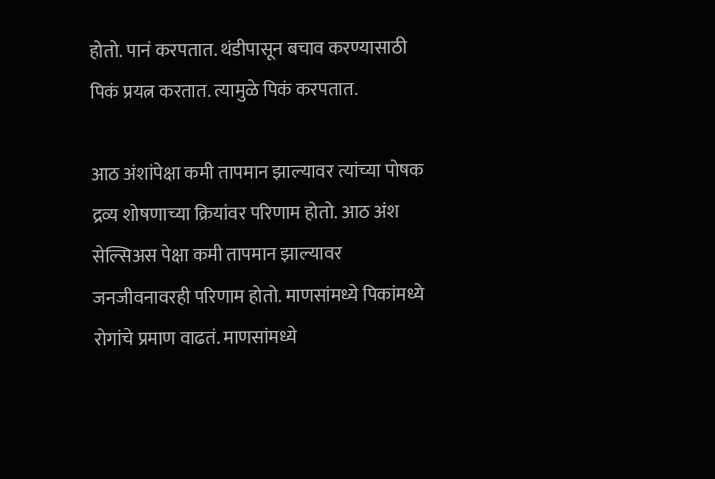होतो. पानं करपतात. थंडीपासून बचाव करण्यासाठी पिकं प्रयत्न करतात. त्यामुळे पिकं करपतात.

आठ अंशांपेक्षा कमी तापमान झाल्यावर त्यांच्या पोषक द्रव्य शोषणाच्या क्रियांवर परिणाम होतो. आठ अंश सेल्सिअस पेक्षा कमी तापमान झाल्यावर जनजीवनावरही परिणाम होतो. माणसांमध्ये पिकांमध्ये रोगांचे प्रमाण वाढतं. माणसांमध्ये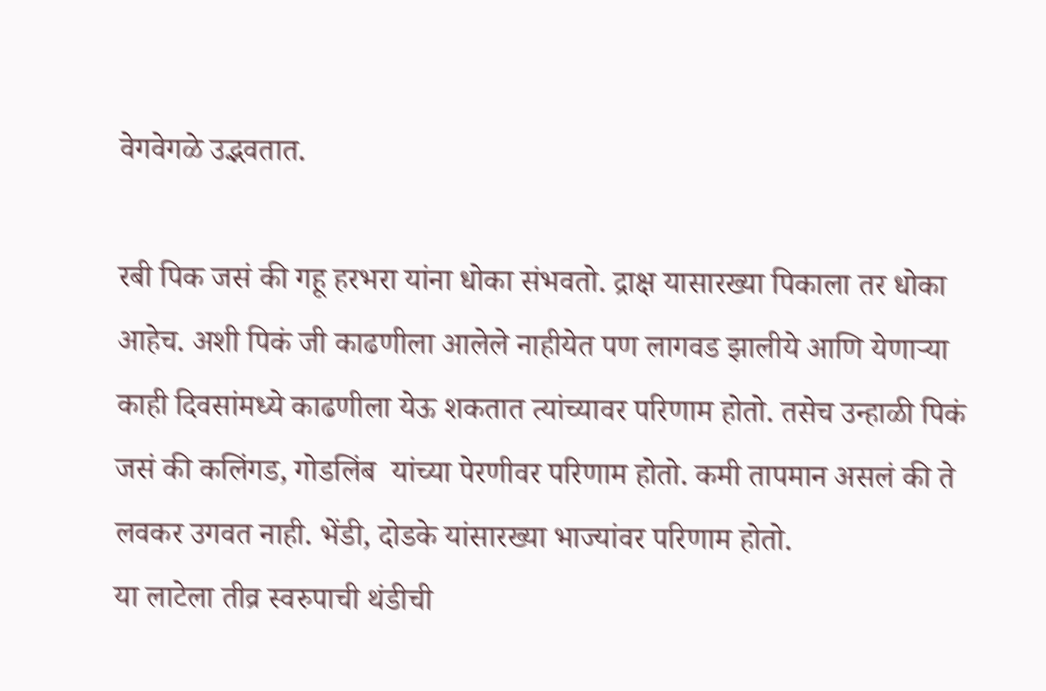वेगवेगळे उद्भवतात.

रबी पिक जसं की गहू हरभरा यांना धोका संभवतो. द्राक्ष यासारख्या पिकाला तर धोका आहेच. अशी पिकं जी काढणीला आलेले नाहीयेत पण लागवड झालीये आणि येणाऱ्या काही दिवसांमध्ये काढणीला येऊ शकतात त्यांच्यावर परिणाम होतो. तसेच उन्हाळी पिकं जसं की कलिंगड, गोडलिंब  यांच्या पेरणीवर परिणाम होतो. कमी तापमान असलं की ते लवकर उगवत नाही. भेंडी, दोडके यांसारख्या भाज्यांवर परिणाम होतो.
या लाटेला तीव्र स्वरुपाची थंडीची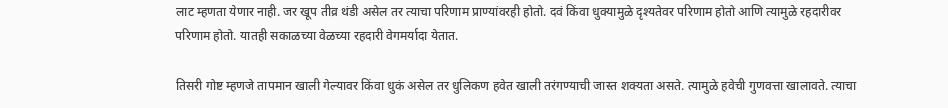लाट म्हणता येणार नाही. जर खूप तीव्र थंडी असेल तर त्याचा परिणाम प्राण्यांवरही होतो. दवं किंवा धुक्यामुळे दृश्यतेवर परिणाम होतो आणि त्यामुळे रहदारीवर परिणाम होतो. यातही सकाळच्या वेळच्या रहदारी वेगमर्यादा येतात.

तिसरी गोष्ट म्हणजे तापमान खाली गेल्यावर किंवा धुकं असेल तर धुलिकण हवेत खाली तरंगण्याची जास्त शक्यता असते. त्यामुळे हवेची गुणवत्ता खालावते. त्याचा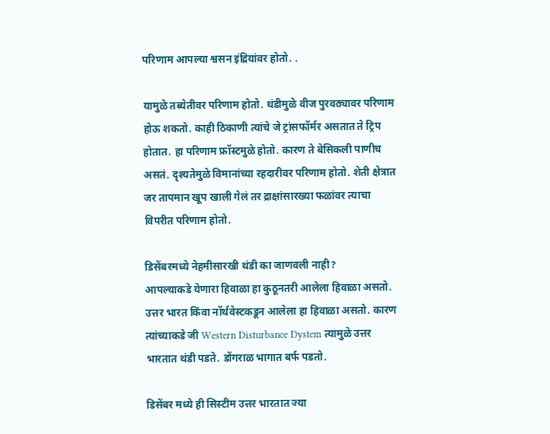परिणाम आपल्या श्वसन इंद्रियांवर होतो. .

यामुळे तब्येतीवर परिणाम होतो. थंडीमुळे वीज पुरवठ्यावर परिणाम होऊ शकतो. काही ठिकाणी त्यांचे जे ट्रांसफॉर्मर असतात ते ट्रिप होतात. हा परिणाम फ्रॉस्टमुळे होतो. कारण ते बेसिकली पाणीच असतं. दृश्यतेमुळे विमानांच्या रहदारीवर परिणाम होतो. शेती क्षेत्रात जर तापमान खूप खाली गेलं तर द्राक्षांसारख्या फळांवर त्याचा विपरीत परिणाम होतो.

डिसेंबरमध्ये नेहमीसारखी थंडी का जाणवली नाही?
आपल्याकडे येणारा हिवाळा हा कुठूनतरी आलेला हिवाळा असतो. उत्तर भारत किंवा नॉर्थवेस्टकडून आलेला हा हिवाळा असतो. कारण त्यांच्याकडे जी Western Disturbance Dystem त्यामुळे उत्तर भारतात थंडी पडते. डोंगराळ भागात बर्फ पडतो.

डिसेंबर मध्ये ही सिस्टीम उत्तर भारतात ज्या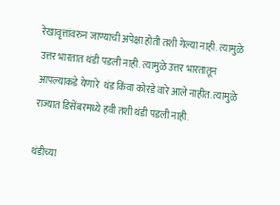रेखावृत्तांवरुन जाण्याची अपेक्षा होती तशी गेल्या नाही. त्यामुळे उत्तर भारतात थंडी पडली नाही. त्यामुळे उत्तर भारतातून आपल्याकडे येणारे  थंड किंवा कोरडे वारे आले नाहीत. त्यामुळे राज्यात डिसेंबरमध्ये हवी तशी थंडी पडली नाही.

थंडीच्या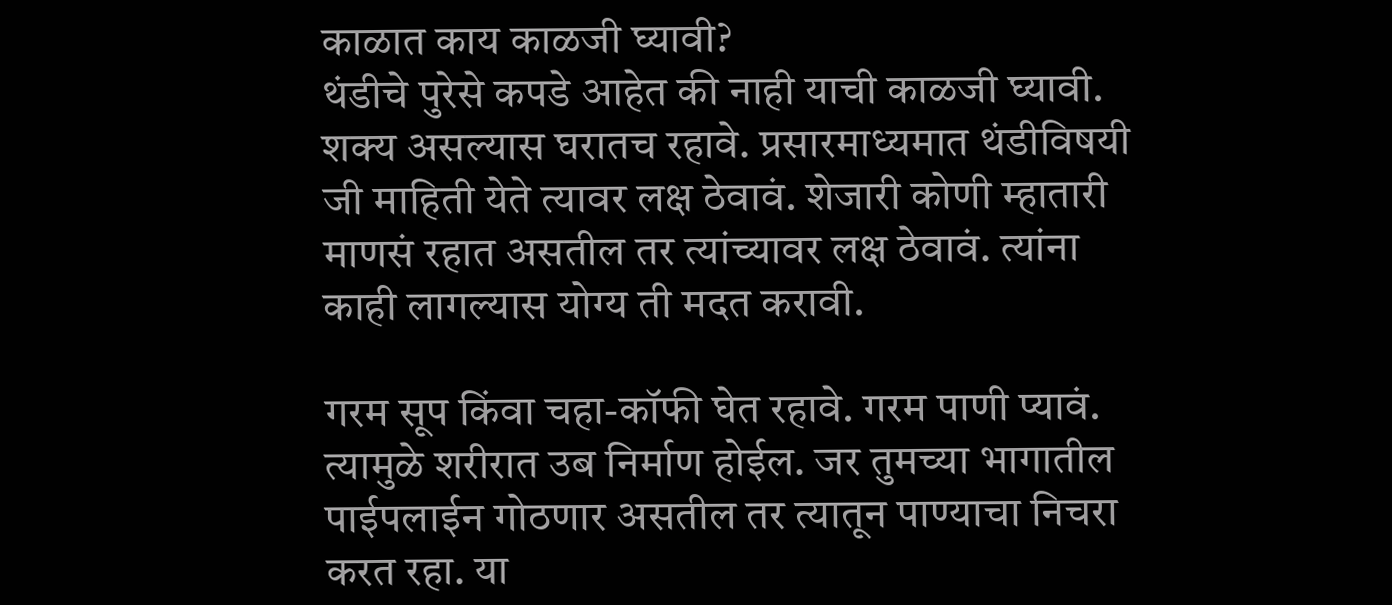काळात काय काळजी घ्यावी?
थंडीचे पुरेसे कपडे आहेत की नाही याची काळजी घ्यावी. शक्य असल्यास घरातच रहावे. प्रसारमाध्यमात थंडीविषयी जी माहिती येते त्यावर लक्ष ठेवावं. शेजारी कोणी म्हातारी माणसं रहात असतील तर त्यांच्यावर लक्ष ठेवावं. त्यांना काही लागल्यास योग्य ती मदत करावी.

गरम सूप किंवा चहा-कॉफी घेत रहावे. गरम पाणी प्यावं. त्यामुळे शरीरात उब निर्माण होईल. जर तुमच्या भागातील पाईपलाईन गोठणार असतील तर त्यातून पाण्याचा निचरा करत रहा. या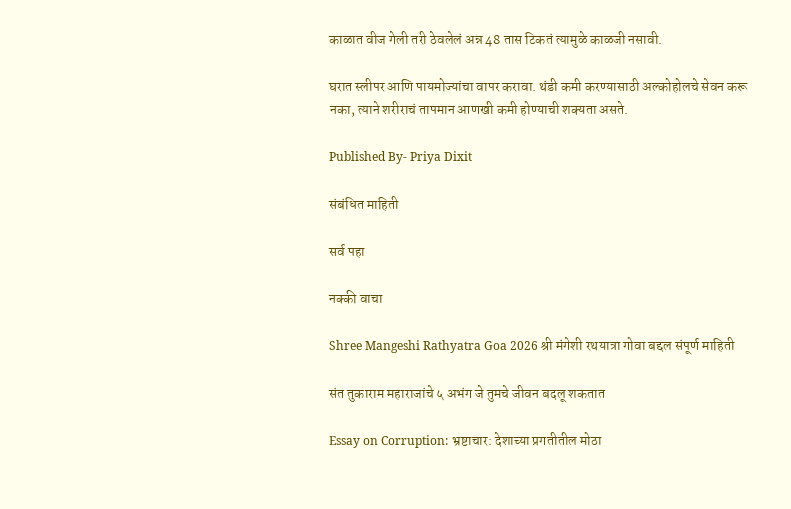काळात वीज गेली तरी ठेवलेलं अन्न 48 तास टिकतं त्यामुळे काळजी नसावी.

घरात स्लीपर आणि पायमोज्यांचा वापर करावा. थंडी कमी करण्यासाठी अल्कोहोलचे सेवन करू नका, त्याने शरीराचं तापमान आणखी कमी होण्याची शक्यता असते.

Published By- Priya Dixit

संबंधित माहिती

सर्व पहा

नक्की वाचा

Shree Mangeshi Rathyatra Goa 2026 श्री मंगेशी रथयात्रा गोवा बद्दल संपूर्ण माहिती

संत तुकाराम महाराजांचे ५ अभंग जे तुमचे जीवन बदलू शकतात

Essay on Corruption: भ्रष्टाचार: देशाच्या प्रगतीतील मोठा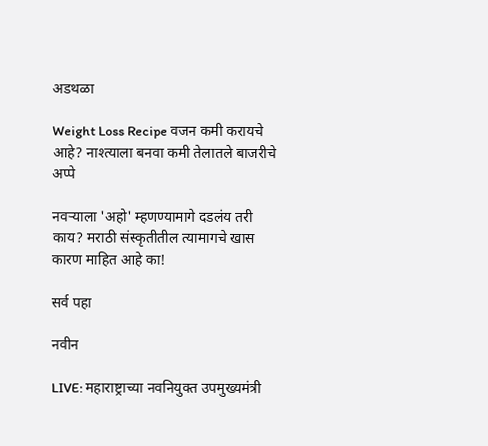अडथळा

Weight Loss Recipe वजन कमी करायचे आहे? नाश्त्याला बनवा कमी तेलातले बाजरीचे अप्पे

नवर्‍याला 'अहो' म्हणण्यामागे दडलंय तरी काय? मराठी संस्कृतीतील त्यामागचे खास कारण माहित आहे का!

सर्व पहा

नवीन

LIVE: महाराष्ट्राच्या नवनियुक्त उपमुख्यमंत्री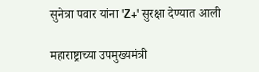सुनेत्रा पवार यांना 'Z+' सुरक्षा देण्यात आली

महाराष्ट्राच्या उपमुख्यमंत्री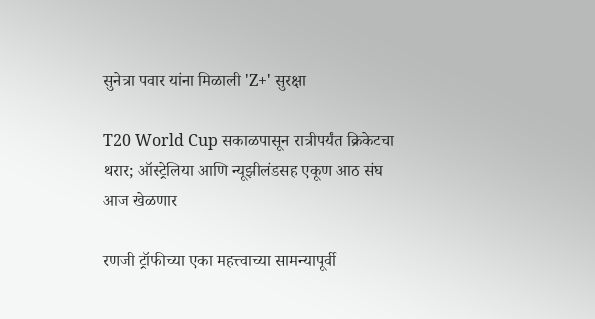सुनेत्रा पवार यांना मिळाली 'Z+' सुरक्षा

T20 World Cup सकाळपासून रात्रीपर्यंत क्रिकेटचा थरार; ऑस्ट्रेलिया आणि न्यूझीलंडसह एकूण आठ संघ आज खेळणार

रणजी ट्रॉफीच्या एका महत्त्वाच्या सामन्यापूर्वी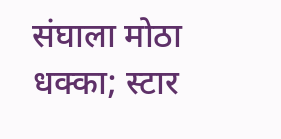संघाला मोठा धक्का; स्टार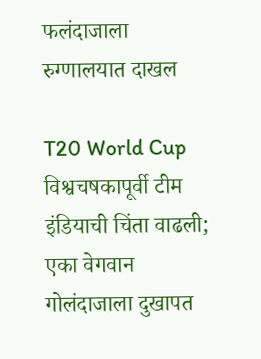फलंदाजाला रुग्णालयात दाखल

T20 World Cup विश्वचषकापूर्वी टीम इंडियाची चिंता वाढली; एका वेगवान गोलंदाजाला दुखापत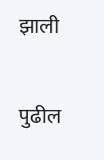झाली

पुढील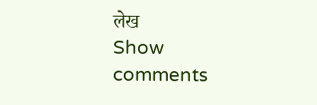लेख
Show comments